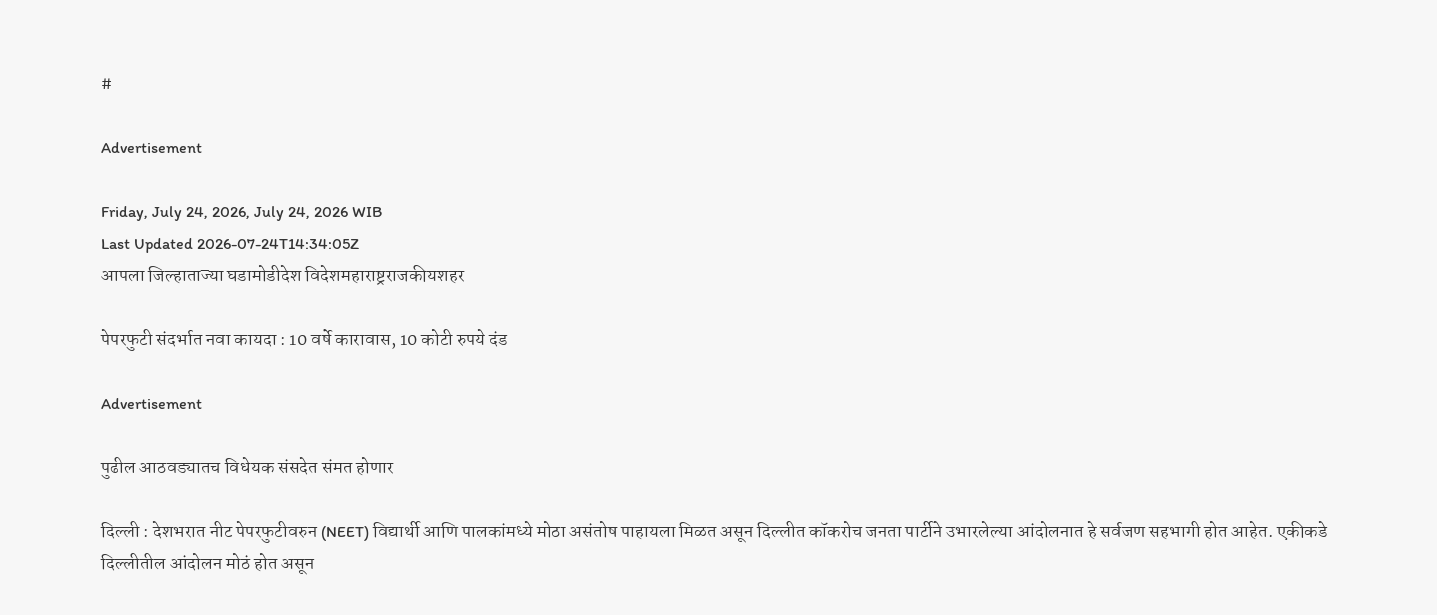#

Advertisement

Friday, July 24, 2026, July 24, 2026 WIB
Last Updated 2026-07-24T14:34:05Z
आपला जिल्हाताज्या घडामोडीदेश विदेशमहाराष्ट्रराजकीयशहर

पेपरफुटी संदर्भात नवा कायदा : 10 वर्षे कारावास, 10 कोटी रुपये दंड

Advertisement

पुढील आठवड्यातच विधेयक संसदेत संमत होणार

दिल्ली : देशभरात नीट पेपरफुटीवरुन (NEET) विद्यार्थी आणि पालकांमध्ये मोठा असंतोष पाहायला मिळत असून दिल्लीत कॉकरोच जनता पार्टीने उभारलेल्या आंदोलनात हे सर्वजण सहभागी होत आहेत. एकीकडे दिल्लीतील आंदोलन मोठं होत असून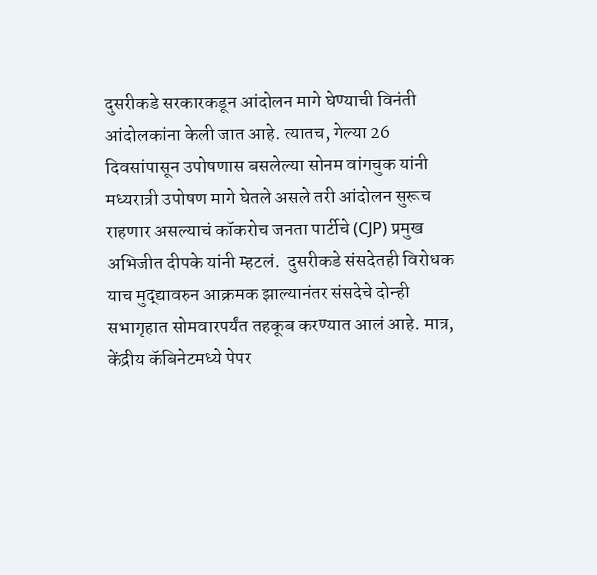दुसरीकडे सरकारकडून आंदोलन मागे घेण्याची विनंती आंदोलकांना केली जात आहे. त्यातच, गेल्या 26 दिवसांपासून उपोषणास बसलेल्या सोनम वांगचुक यांनी मध्यरात्री उपोषण मागे घेतले असले तरी आंदोलन सुरूच राहणार असल्याचं कॉकरोच जनता पार्टीचे (CJP) प्रमुख अभिजीत दीपके यांनी म्हटलं.  दुसरीकडे संसदेतही विरोधक याच मुद्द्यावरुन आक्रमक झाल्यानंतर संसदेचे दोन्ही सभागृहात सोमवारपर्यंत तहकूब करण्यात आलं आहे. मात्र, केंद्रीय कॅबिनेटमध्ये पेपर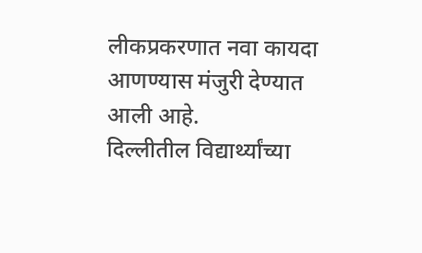लीकप्रकरणात नवा कायदा आणण्यास मंजुरी देण्यात आली आहे.
दिल्लीतील विद्यार्थ्यांच्या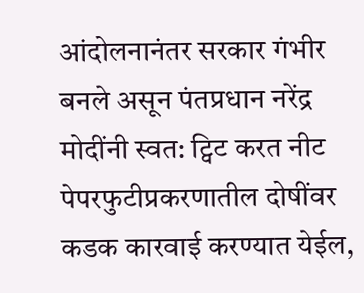आंदोलनानंतर सरकार गंभीर बनले असून पंतप्रधान नरेंद्र मोदींनी स्वत: ट्विट करत नीट पेपरफुटीप्रकरणातील दोषींवर कडक कारवाई करण्यात येईल,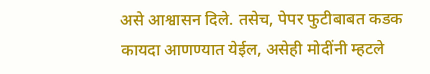असे आश्वासन दिले. तसेच, पेपर फुटीबाबत कडक कायदा आणण्यात येईल, असेही मोदींनी म्हटले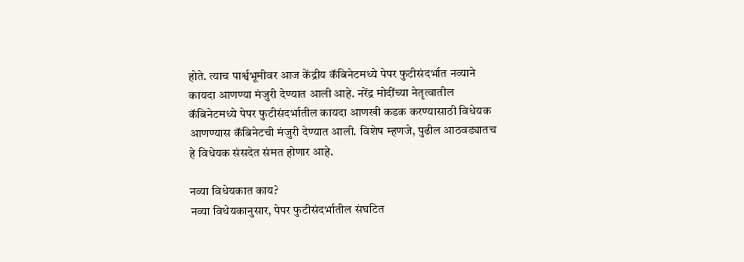होते. त्याच पार्श्वभूमीवर आज केंद्रीय कॅबिनेटमध्ये पेपर फुटीसंदर्भात नव्याने कायदा आणण्या मंजुरी देण्यात आली आहे. नरेंद्र मोदींच्या नेतृत्वातील कॅबिनेटमध्ये पेपर फुटीसंदर्भातील कायदा आणखी कडक करण्यासाठी विधेयक आणण्यास कॅबिनेटची मंजुरी देण्यात आली. विशेष म्हणजे, पुढील आठवड्यातच हे विधेयक संसदेत संमत होणार आहे.

नव्या विधेयकात काय?
नव्या विधेयकानुसार, पेपर फुटीसंदर्भातील संघटित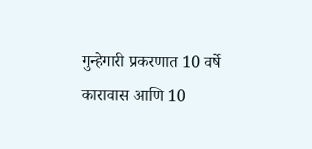गुन्हेगारी प्रकरणात 10 वर्षे कारावास आणि 10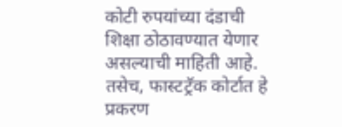कोटी रुपयांच्या दंडाची शिक्षा ठोठावण्यात येणार असल्याची माहिती आहे. तसेच, फास्टट्रॅक कोर्टात हे प्रकरण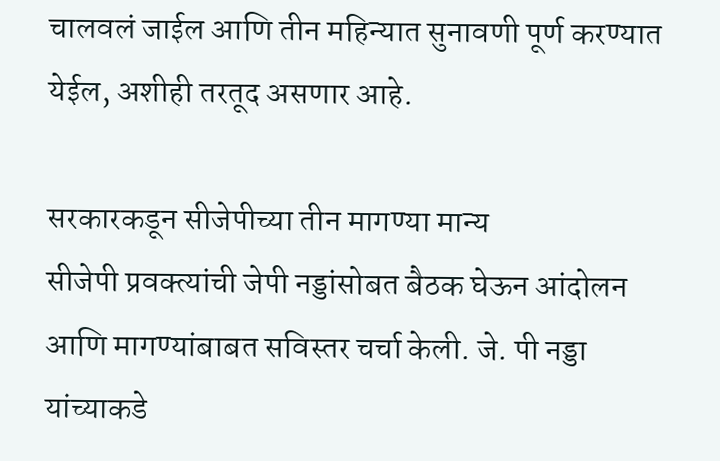चालवलं जाईल आणि तीन महिन्यात सुनावणी पूर्ण करण्यात येईल, अशीही तरतूद असणार आहे.

सरकारकडून सीजेपीच्या तीन मागण्या मान्य
सीजेपी प्रवक्त्यांची जेपी नड्डांसोबत बैठक घेऊन आंदोलन आणि मागण्यांबाबत सविस्तर चर्चा केली. जे. पी नड्डा यांच्याकडे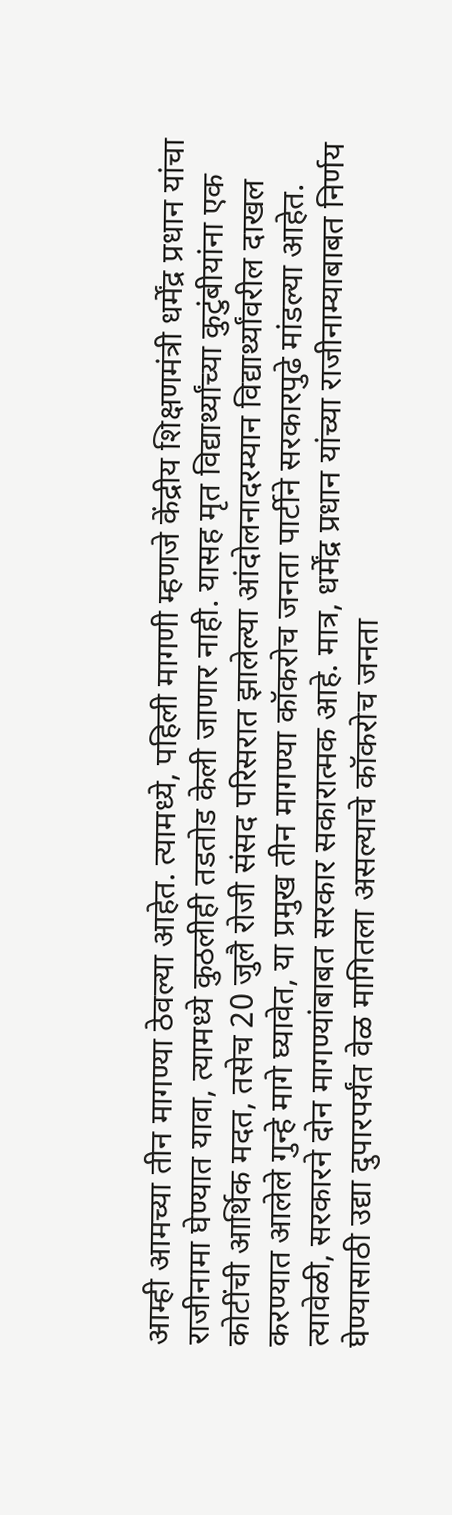आम्ही आमच्या तीन मागण्या ठेवल्या आहेत. त्यामध्ये, पहिली मागणी म्हणजे केंद्रीय शिक्षणमंत्री धर्मेंद्र प्रधान यांचा राजीनामा घेण्यात यावा, त्यामध्ये कुठलीही तडतोड केली जाणार नाही. यासह मृत विद्यार्थ्यांच्या कुटुंबीयांना एक कोटींची आर्थिक मदत, तसेच 20 जुलै रोजी संसद परिसरात झालेल्या आंदोलनादरम्यान विद्यार्थ्यांवरील दाखल करण्यात आलेले गुन्हे मागे घ्यावेत, या प्रमुख तीन मागण्या कॉकरोच जनता पार्टीने सरकारपुढे मांडल्या आहेत. त्यावेळी, सरकारने दोन मागण्यांबाबत सरकार सकारात्मक आहे. मात्र, धर्मेंद्र प्रधान यांच्या राजीनाम्याबाबत निर्णय घेण्यासाठी उद्या दुपारपर्यंत वेळ मागितला असल्याचे कॉकरोच जनता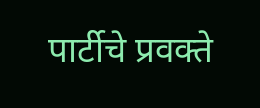पार्टीचे प्रवक्ते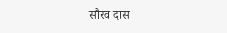सौरव दास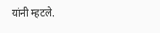यांनी म्हटले.